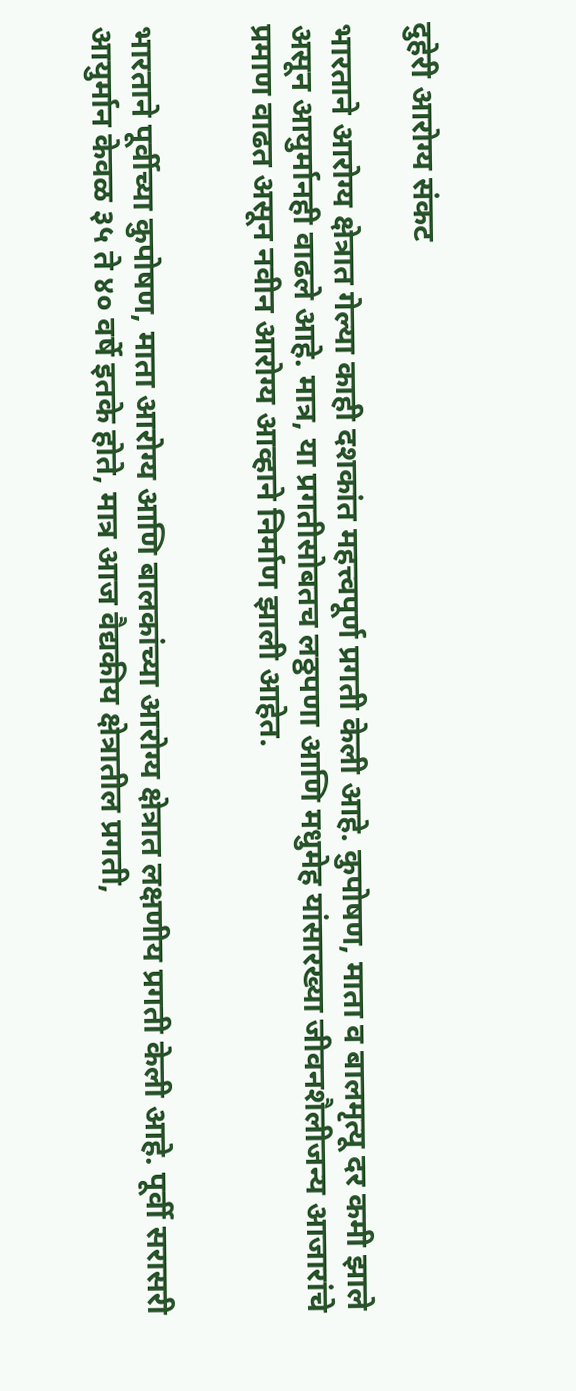दुहेरी आरोग्य संकट

भारताने आरोग्य क्षेत्रात गेल्या काही दशकांत महत्त्वपूर्ण प्रगती केली आहे. कुपोषण, माता व बालमृत्यू दर कमी झाले असून आयुर्मानही वाढले आहे. मात्र, या प्रगतीसोबतच लठ्ठपणा आणि मधुमेह यांसारख्या जीवनशैलीजन्य आजारांचे प्रमाण वाढत असून नवीन आरोग्य आव्हाने निर्माण झाली आहेत.


भारताने पूर्वीच्या कुपोषण, माता आरोग्य आणि बालकांच्या आरोग्य क्षेत्रात लक्षणीय प्रगती केली आहे. पूर्वी सरासरी आयुर्मान केवळ ३५ ते ४० वर्षे इतके होते, मात्र आज वैद्यकीय क्षेत्रातील प्रगती,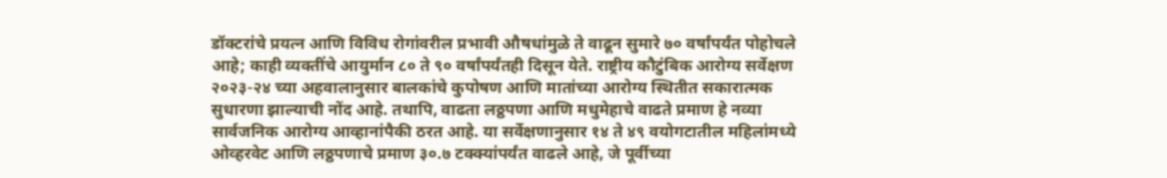डॉक्टरांचे प्रयत्न आणि विविध रोगांवरील प्रभावी औषधांमुळे ते वाढून सुमारे ७० वर्षांपर्यंत पोहोचले आहे; काही व्यक्तींचे आयुर्मान ८० ते ९० वर्षांपर्यंतही दिसून येते. राष्ट्रीय कौटुंबिक आरोग्य सर्वेक्षण २०२३-२४ च्या अहवालानुसार बालकांचे कुपोषण आणि मातांच्या आरोग्य स्थितीत सकारात्मक सुधारणा झाल्याची नोंद आहे. तथापि, वाढता लठ्ठपणा आणि मधुमेहाचे वाढते प्रमाण हे नव्या सार्वजनिक आरोग्य आव्हानांपैकी ठरत आहे. या सर्वेक्षणानुसार १४ ते ४९ वयोगटातील महिलांमध्ये ओव्हरवेट आणि लठ्ठपणाचे प्रमाण ३०.७ टक्क्यांपर्यंत वाढले आहे, जे पूर्वीच्या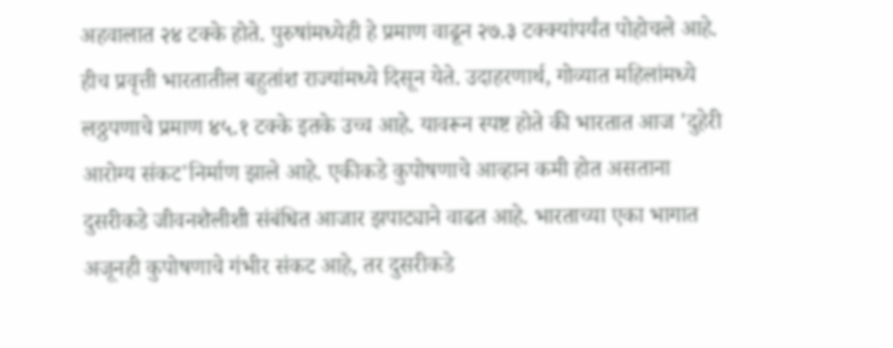अहवालात २४ टक्के होते. पुरुषांमध्येही हे प्रमाण वाढून २७.३ टक्क्यांपर्यंत पोहोचले आहे. हीच प्रवृत्ती भारतातील बहुतांश राज्यांमध्ये दिसून येते. उदाहरणार्थ, गोव्यात महिलांमध्ये लठ्ठपणाचे प्रमाण ४५.१ टक्के इतके उच्च आहे. यावरून स्पष्ट होते की भारतात आज 'दुहेरी आरोग्य संकट'निर्माण झाले आहे. एकीकडे कुपोषणाचे आव्हान कमी होत असताना दुसरीकडे जीवनशैलीशी संबंधित आजार झपाट्याने वाढत आहे. भारताच्या एका भागात अजूनही कुपोषणाचे गंभीर संकट आहे, तर दुसरीकडे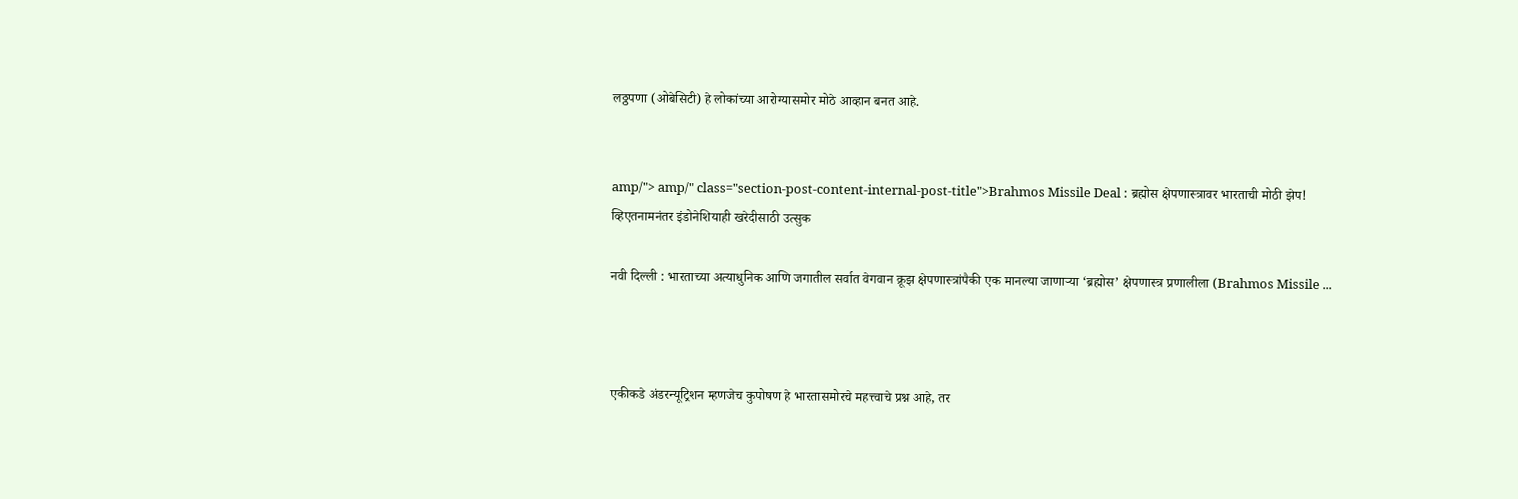लठ्ठपणा (ओबेसिटी) हे लोकांच्या आरोग्यासमोर मोठे आव्हान बनत आहे.


amp/"> amp/" class="section-post-content-internal-post-title">Brahmos Missile Deal : ब्रह्मोस क्षेपणास्त्रावर भारताची मोठी झेप! व्हिएतनामनंतर इंडोनेशियाही खरेदीसाठी उत्सुक

नवी दिल्ली : भारताच्या अत्याधुनिक आणि जगातील सर्वात वेगवान क्रूझ क्षेपणास्त्रांपैकी एक मानल्या जाणाऱ्या ‘ब्रह्मोस’ क्षेपणास्त्र प्रणालीला (Brahmos Missile ...



एकीकडे अंडरन्यूट्रिशन म्हणजेच कुपोषण हे भारतासमोरचे महत्त्वाचे प्रश्न आहे, तर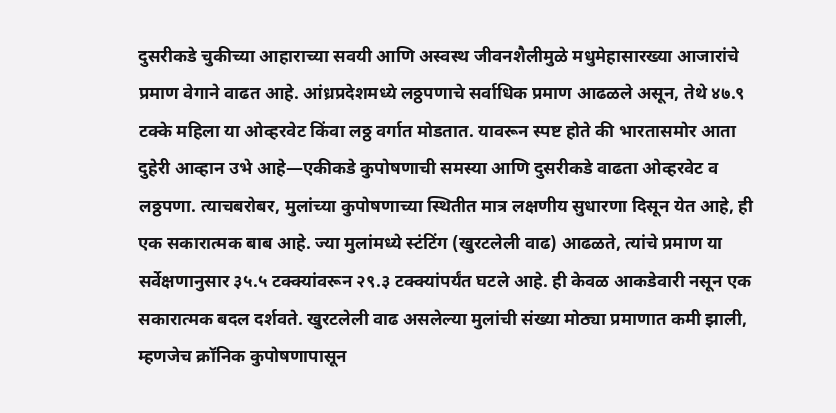दुसरीकडे चुकीच्या आहाराच्या सवयी आणि अस्वस्थ जीवनशैलीमुळे मधुमेहासारख्या आजारांचे प्रमाण वेगाने वाढत आहे. आंध्रप्रदेशमध्ये लठ्ठपणाचे सर्वाधिक प्रमाण आढळले असून, तेथे ४७.९ टक्के महिला या ओव्हरवेट किंवा लठ्ठ वर्गात मोडतात. यावरून स्पष्ट होते की भारतासमोर आता दुहेरी आव्हान उभे आहे—एकीकडे कुपोषणाची समस्या आणि दुसरीकडे वाढता ओव्हरवेट व लठ्ठपणा. त्याचबरोबर, मुलांच्या कुपोषणाच्या स्थितीत मात्र लक्षणीय सुधारणा दिसून येत आहे, ही एक सकारात्मक बाब आहे. ज्या मुलांमध्ये स्टंटिंग (खुरटलेली वाढ) आढळते, त्यांचे प्रमाण या सर्वेक्षणानुसार ३५.५ टक्क्यांवरून २९.३ टक्क्यांपर्यंत घटले आहे. ही केवळ आकडेवारी नसून एक सकारात्मक बदल दर्शवते. खुरटलेली वाढ असलेल्या मुलांची संख्या मोठ्या प्रमाणात कमी झाली, म्हणजेच क्रॉनिक कुपोषणापासून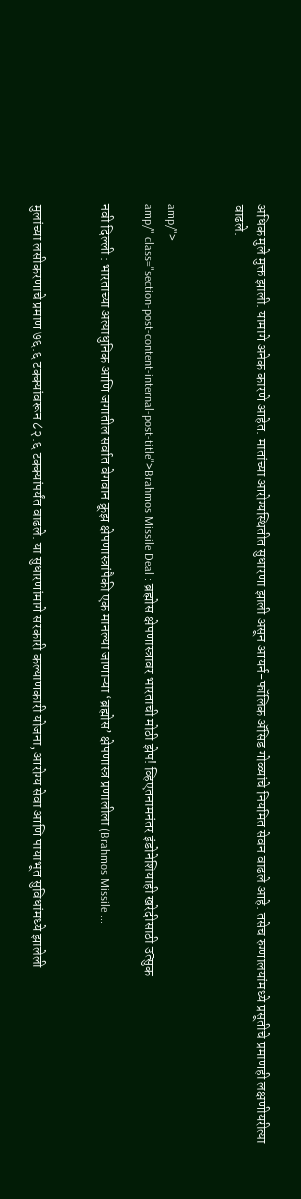अधिक मुले मुक्त झाली. यामागे अनेक कारणे आहेत. मातांच्या आरोग्यस्थितीत सुधारणा झाली असून आयर्न-फॉलिक ॲसिड गोळ्यांचे नियमित सेवन वाढले आहे. तसेच रुग्णालयांमध्ये प्रसूतीचे प्रमाणही लक्षणीयरीत्या वाढले.


amp/">
amp/" class="section-post-content-internal-post-title">Brahmos Missile Deal : ब्रह्मोस क्षेपणास्त्रावर भारताची मोठी झेप! व्हिएतनामनंतर इंडोनेशियाही खरेदीसाठी उत्सुक

नवी दिल्ली : भारताच्या अत्याधुनिक आणि जगातील सर्वात वेगवान क्रूझ क्षेपणास्त्रांपैकी एक मानल्या जाणाऱ्या ‘ब्रह्मोस’ क्षेपणास्त्र प्रणालीला (Brahmos Missile ...


मुलांच्या लसीकरणाचे प्रमाण ७६.६ टक्क्यांवरून ८२.६ टक्क्यांपर्यंत वाढले. या सुधारणांमागे सरकारी कल्याणकारी योजना, आरोग्य सेवा आणि पायाभूत सुविधांमध्ये झालेली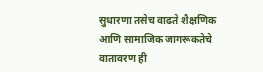सुधारणा तसेच वाढते शैक्षणिक आणि सामाजिक जागरूकतेचे वातावरण ही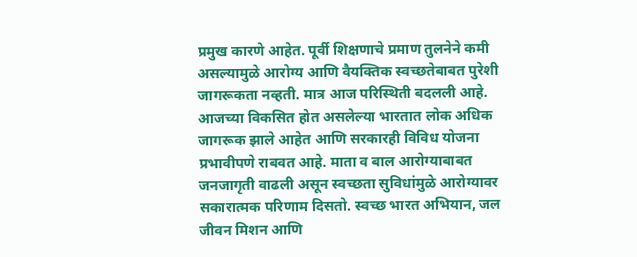प्रमुख कारणे आहेत. पूर्वी शिक्षणाचे प्रमाण तुलनेने कमी असल्यामुळे आरोग्य आणि वैयक्तिक स्वच्छतेबाबत पुरेशी जागरूकता नव्हती. मात्र आज परिस्थिती बदलली आहे. आजच्या विकसित होत असलेल्या भारतात लोक अधिक जागरूक झाले आहेत आणि सरकारही विविध योजना प्रभावीपणे राबवत आहे. माता व बाल आरोग्याबाबत जनजागृती वाढली असून स्वच्छता सुविधांमुळे आरोग्यावर सकारात्मक परिणाम दिसतो. स्वच्छ भारत अभियान, जल जीवन मिशन आणि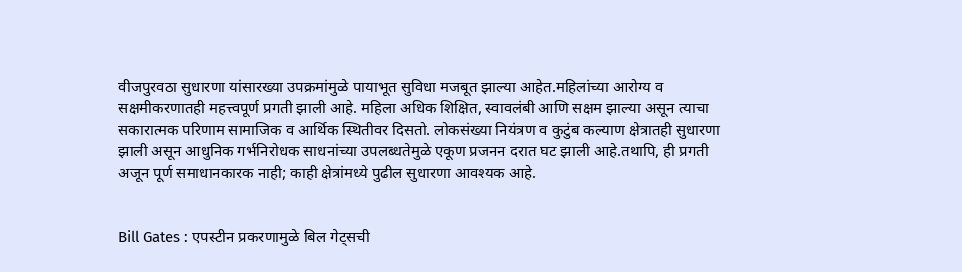वीजपुरवठा सुधारणा यांसारख्या उपक्रमांमुळे पायाभूत सुविधा मजबूत झाल्या आहेत.महिलांच्या आरोग्य व सक्षमीकरणातही महत्त्वपूर्ण प्रगती झाली आहे. महिला अधिक शिक्षित, स्वावलंबी आणि सक्षम झाल्या असून त्याचा सकारात्मक परिणाम सामाजिक व आर्थिक स्थितीवर दिसतो. लोकसंख्या नियंत्रण व कुटुंब कल्याण क्षेत्रातही सुधारणा झाली असून आधुनिक गर्भनिरोधक साधनांच्या उपलब्धतेमुळे एकूण प्रजनन दरात घट झाली आहे.तथापि, ही प्रगती अजून पूर्ण समाधानकारक नाही; काही क्षेत्रांमध्ये पुढील सुधारणा आवश्यक आहे.


Bill Gates : एपस्टीन प्रकरणामुळे बिल गेट्सची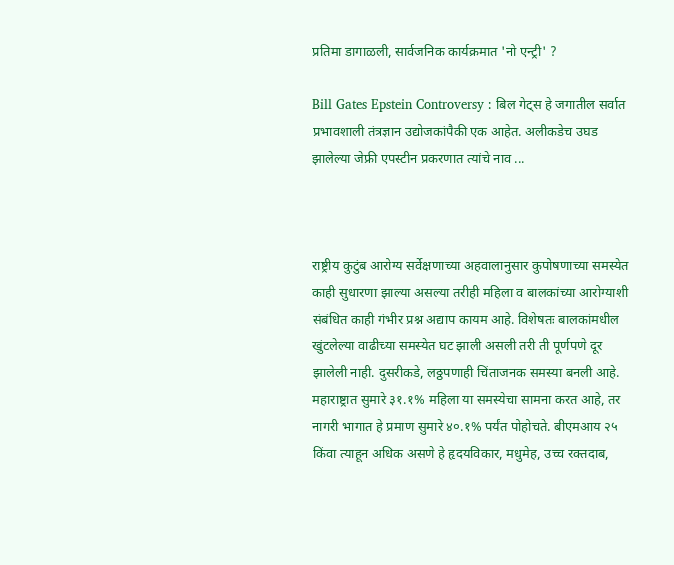प्रतिमा डागाळली, सार्वजनिक कार्यक्रमात 'नो एन्ट्री' ?

Bill Gates Epstein Controversy : बिल गेट्स हे जगातील सर्वात प्रभावशाली तंत्रज्ञान उद्योजकांपैकी एक आहेत. अलीकडेच उघड झालेल्या जेफ्री एपस्टीन प्रकरणात त्यांचे नाव ...



राष्ट्रीय कुटुंब आरोग्य सर्वेक्षणाच्या अहवालानुसार कुपोषणाच्या समस्येत काही सुधारणा झाल्या असल्या तरीही महिला व बालकांच्या आरोग्याशी संबंधित काही गंभीर प्रश्न अद्याप कायम आहे. विशेषतः बालकांमधील खुंटलेल्या वाढीच्या समस्येत घट झाली असली तरी ती पूर्णपणे दूर झालेली नाही. दुसरीकडे, लठ्ठपणाही चिंताजनक समस्या बनली आहे. महाराष्ट्रात सुमारे ३१.१% महिला या समस्येचा सामना करत आहे, तर नागरी भागात हे प्रमाण सुमारे ४०.१% पर्यंत पोहोचते. बीएमआय २५ किंवा त्याहून अधिक असणे हे हृदयविकार, मधुमेह, उच्च रक्तदाब,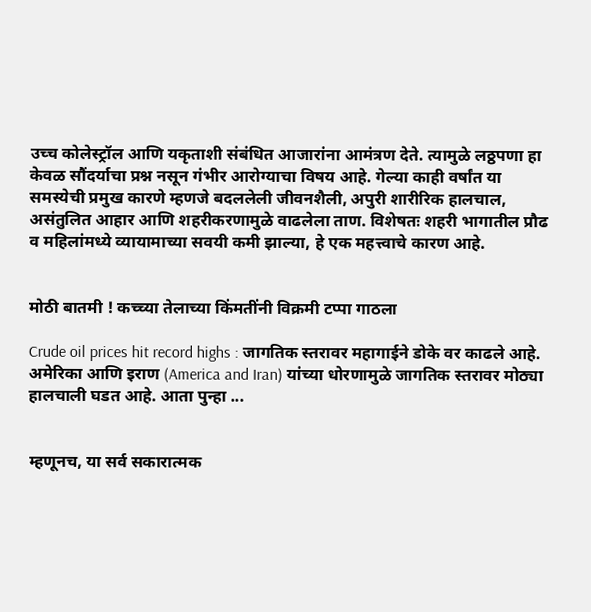उच्च कोलेस्ट्रॉल आणि यकृताशी संबंधित आजारांना आमंत्रण देते. त्यामुळे लठ्ठपणा हा केवळ सौंदर्याचा प्रश्न नसून गंभीर आरोग्याचा विषय आहे. गेल्या काही वर्षांत या समस्येची प्रमुख कारणे म्हणजे बदललेली जीवनशैली, अपुरी शारीरिक हालचाल, असंतुलित आहार आणि शहरीकरणामुळे वाढलेला ताण. विशेषतः शहरी भागातील प्रौढ व महिलांमध्ये व्यायामाच्या सवयी कमी झाल्या, हे एक महत्त्वाचे कारण आहे.


मोठी बातमी ! कच्च्या तेलाच्या किंमतींनी विक्रमी टप्पा गाठला

Crude oil prices hit record highs : जागतिक स्तरावर महागाईने डोके वर काढले आहे. अमेरिका आणि इराण (America and Iran) यांच्या धोरणामुळे जागतिक स्तरावर मोठ्या हालचाली घडत आहे. आता पुन्हा ...


म्हणूनच, या सर्व सकारात्मक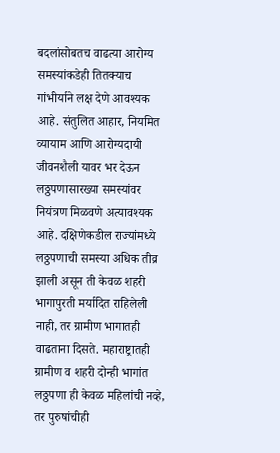बदलांसोबतच वाढत्या आरोग्य समस्यांकडेही तितक्याच गांभीर्याने लक्ष देणे आवश्यक आहे. संतुलित आहार, नियमित व्यायाम आणि आरोग्यदायी जीवनशैली यावर भर देऊन लठ्ठपणासारख्या समस्यांवर नियंत्रण मिळवणे अत्यावश्यक आहे. दक्षिणेकडील राज्यांमध्ये लठ्ठपणाची समस्या अधिक तीव्र झाली असून ती केवळ शहरी भागापुरती मर्यादित राहिलेली नाही, तर ग्रामीण भागातही वाढताना दिसते. महाराष्ट्रातही ग्रामीण व शहरी दोन्ही भागांत लठ्ठपणा ही केवळ महिलांची नव्हे, तर पुरुषांचीही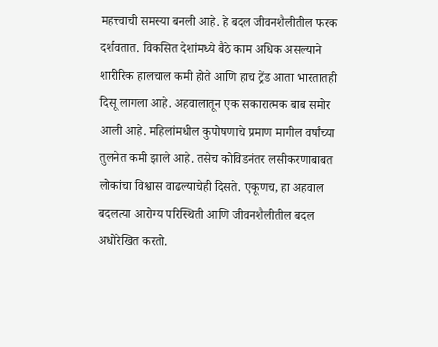महत्त्वाची समस्या बनली आहे. हे बदल जीवनशैलीतील फरक दर्शवतात. विकसित देशांमध्ये बैठे काम अधिक असल्याने शारीरिक हालचाल कमी होते आणि हाच ट्रेंड आता भारतातही दिसू लागला आहे. अहवालातून एक सकारात्मक बाब समोर आली आहे. महिलांमधील कुपोषणाचे प्रमाण मागील वर्षांच्या तुलनेत कमी झाले आहे. तसेच कोविडनंतर लसीकरणाबाबत लोकांचा विश्वास वाढल्याचेही दिसते. एकूणच, हा अहवाल बदलत्या आरोग्य परिस्थिती आणि जीवनशैलीतील बदल अधोरेखित करतो.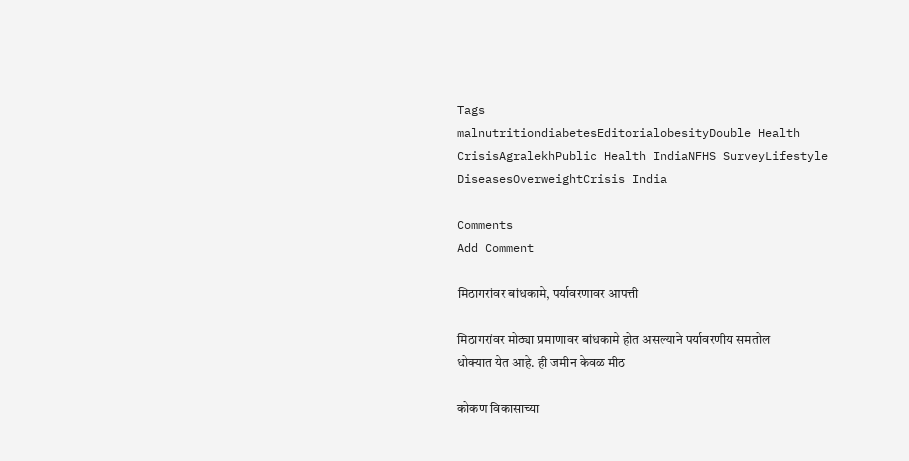Tags
malnutritiondiabetesEditorialobesityDouble Health CrisisAgralekhPublic Health IndiaNFHS SurveyLifestyle DiseasesOverweightCrisis India

Comments
Add Comment

मिठागरांवर बांधकामे, पर्यावरणावर आपत्ती

मिठागरांवर मोठ्या प्रमाणावर बांधकामे होत असल्याने पर्यावरणीय समतोल धोक्यात येत आहे. ही जमीन केवळ मीठ

कोकण विकासाच्या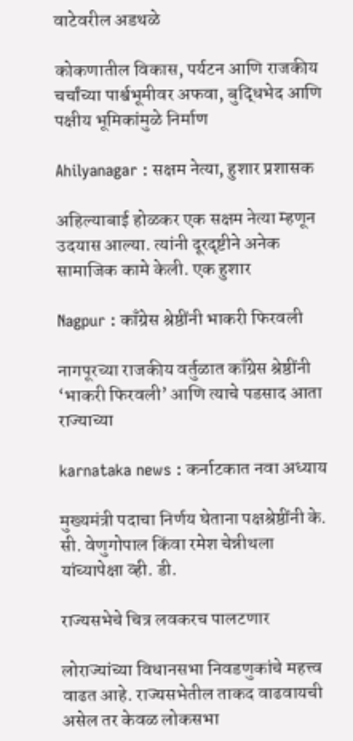वाटेवरील अडथळे

कोकणातील विकास, पर्यटन आणि राजकीय चर्चांच्या पार्श्वभूमीवर अफवा, बुद्धिभेद आणि पक्षीय भूमिकांमुळे निर्माण

Ahilyanagar : सक्षम नेत्या, हुशार प्रशासक

अहिल्याबाई होळकर एक सक्षम नेत्या म्हणून उदयास आल्या. त्यांनी दूरदृष्टीने अनेक सामाजिक कामे केली. एक हुशार

Nagpur : काँग्रेस श्रेष्ठींनी भाकरी फिरवली

नागपूरच्या राजकीय वर्तुळात काँग्रेस श्रेष्ठींनी ‘भाकरी फिरवली’ आणि त्याचे पडसाद आता राज्याच्या

karnataka news : कर्नाटकात नवा अध्याय

मुख्यमंत्री पदाचा निर्णय घेताना पक्षश्रेष्ठींनी के. सी. वेणुगोपाल किंवा रमेश चेन्नीथला यांच्यापेक्षा व्ही. डी.

राज्यसभेचे चित्र लवकरच पालटणार

लोराज्यांच्या विधानसभा निवडणुकांचे महत्त्व वाढत आहे. राज्यसभेतील ताकद वाढवायची असेल तर केवळ लोकसभा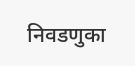निवडणुका